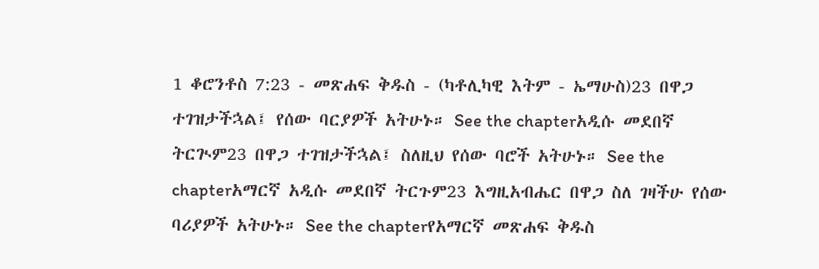1 ቆሮንቶስ 7:23 - መጽሐፍ ቅዱስ - (ካቶሊካዊ እትም - ኤማሁስ)23 በዋጋ ተገዝታችኋል፤ የሰው ባርያዎች አትሁኑ። See the chapterአዲሱ መደበኛ ትርጒም23 በዋጋ ተገዝታችኋል፤ ስለዚህ የሰው ባሮች አትሁኑ። See the chapterአማርኛ አዲሱ መደበኛ ትርጉም23 እግዚአብሔር በዋጋ ስለ ገዛችሁ የሰው ባሪያዎች አትሁኑ። See the chapterየአማርኛ መጽሐፍ ቅዱስ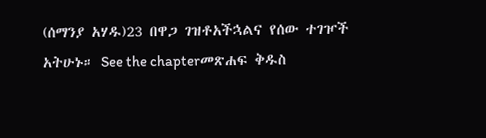(ሰማንያ አሃዱ)23 በዋጋ ገዝቶአችኋልና የሰው ተገዦች አትሁኑ። See the chapterመጽሐፍ ቅዱስ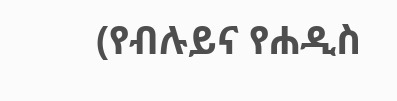(የብሉይና የሐዲስ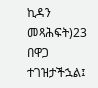ኪዳን መጻሕፍት)23 በዋጋ ተገዝታችኋል፤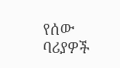የሰው ባሪያዎች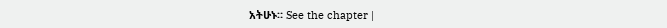አትሁኑ። See the chapter |